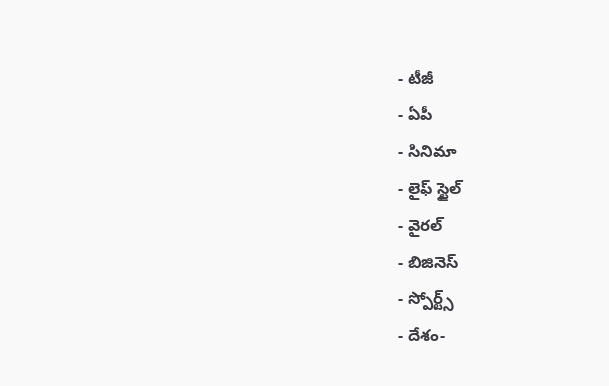- టీజీ
- ఏపీ
- సినిమా
- లైఫ్ స్టైల్
- వైరల్
- బిజినెస్
- స్పోర్ట్స్
- దేశం-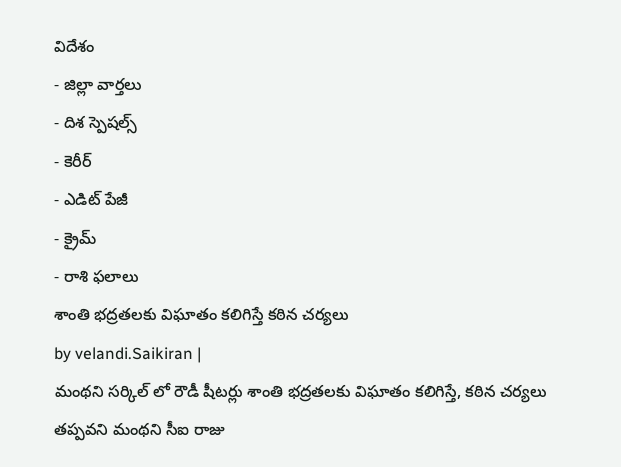విదేశం
- జిల్లా వార్తలు
- దిశ స్పెషల్స్
- కెరీర్
- ఎడిట్ పేజీ
- క్రైమ్
- రాశి ఫలాలు
శాంతి భద్రతలకు విఘాతం కలిగిస్తే కఠిన చర్యలు
by velandi.Saikiran |
మంథని సర్కిల్ లో రౌడీ షీటర్లు శాంతి భద్రతలకు విఘాతం కలిగిస్తే, కఠిన చర్యలు తప్పవని మంథని సీఐ రాజు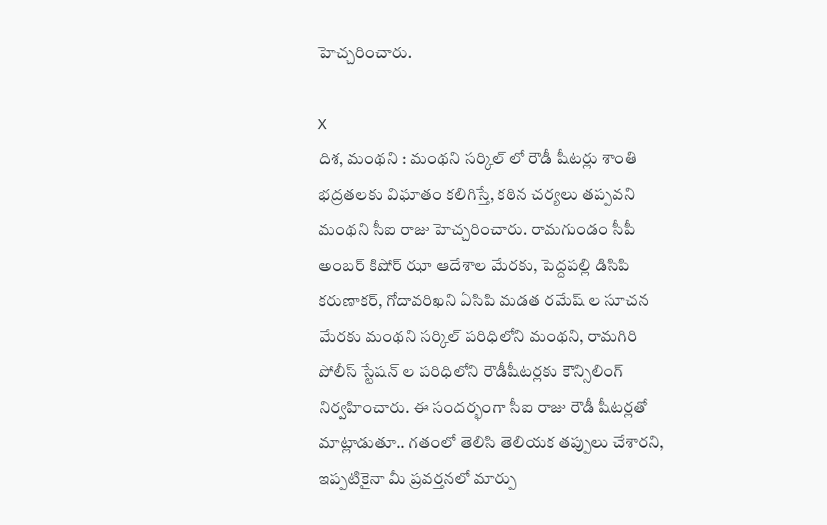హెచ్చరించారు.

X
దిశ, మంథని : మంథని సర్కిల్ లో రౌడీ షీటర్లు శాంతి భద్రతలకు విఘాతం కలిగిస్తే, కఠిన చర్యలు తప్పవని మంథని సీఐ రాజు హెచ్చరించారు. రామగుండం సీపీ అంబర్ కిషోర్ ఝా ఆదేశాల మేరకు, పెద్దపల్లి డిసిపి కరుణాకర్, గోదావరిఖని ఏసిపి మడత రమేష్ ల సూచన మేరకు మంథని సర్కిల్ పరిధిలోని మంథని, రామగిరి పోలీస్ స్టేషన్ ల పరిధిలోని రౌడీషీటర్లకు కౌన్సిలింగ్ నిర్వహించారు. ఈ సందర్భంగా సీఐ రాజు రౌడీ షీటర్లతో మాట్లాడుతూ.. గతంలో తెలిసి తెలియక తప్పులు చేశారని, ఇప్పటికైనా మీ ప్రవర్తనలో మార్పు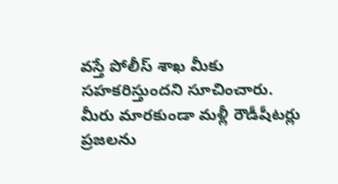వస్తే పోలీస్ శాఖ మీకు సహకరిస్తుందని సూచించారు. మీరు మారకుండా మళ్లీ రౌడీషీటర్లు ప్రజలను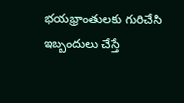భయభ్రాంతులకు గురిచేసి ఇబ్బందులు చేస్తే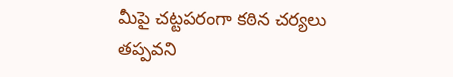మీపై చట్టపరంగా కఠిన చర్యలు తప్పవని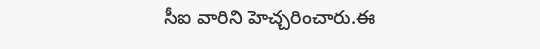సీఐ వారిని హెచ్చరించారు.ఈ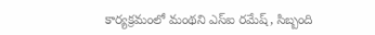కార్యక్రమంలో మంథని ఎస్ఐ రమేష్, సిబ్బంది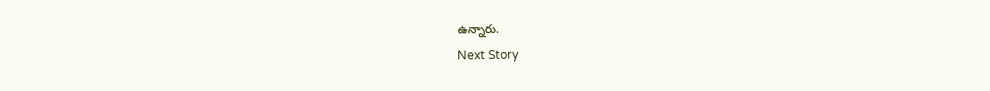ఉన్నారు.
Next Story